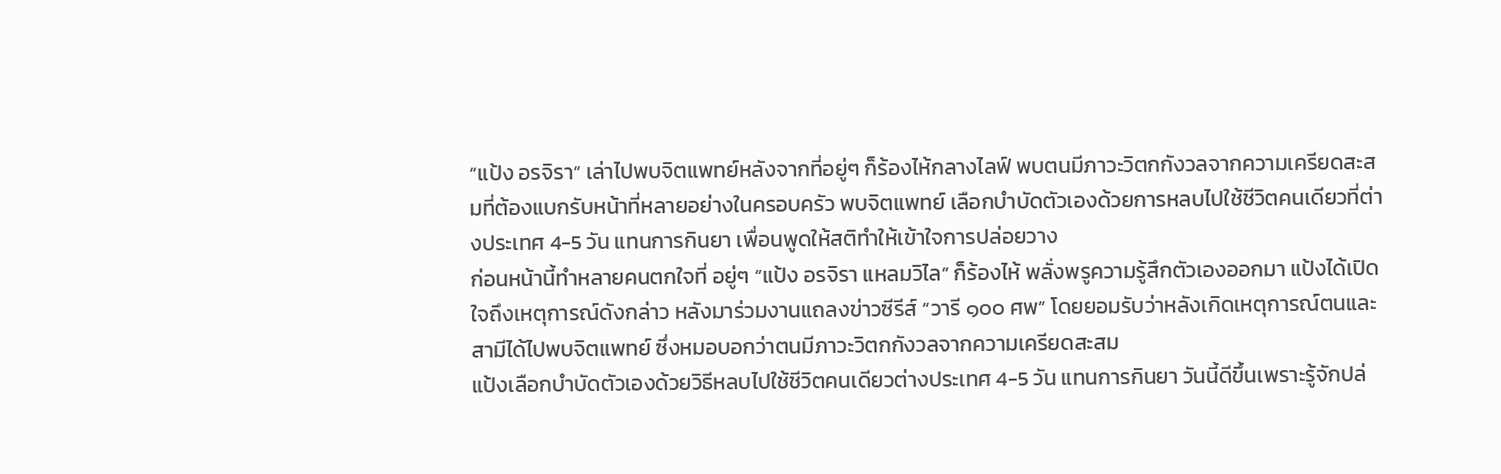“แป้ง อรจิรา” เล่าไปพบจิตแพทย์หลังจากที่อยู่ๆ ก็ร้องไห้กลางไลฟ์ พบตนมีภาวะวิตกกังวลจากความเครียดสะสมที่ต้องแบกรับหน้าที่หลายอย่างในครอบครัว พบจิตแพทย์ เลือกบำบัดตัวเองด้วยการหลบไปใช้ชีวิตคนเดียวที่ต่างประเทศ 4-5 วัน แทนการกินยา เพื่อนพูดให้สติทำให้เข้าใจการปล่อยวาง
ก่อนหน้านี้ทำหลายคนตกใจที่ อยู่ๆ “แป้ง อรจิรา แหลมวิไล” ก็ร้องไห้ พลั่งพรูความรู้สึกตัวเองออกมา แป้งได้เปิดใจถึงเหตุการณ์ดังกล่าว หลังมาร่วมงานแถลงข่าวซีรีส์ “วารี ๑๐๐ ศพ” โดยยอมรับว่าหลังเกิดเหตุการณ์ตนและสามีได้ไปพบจิตแพทย์ ซึ่งหมอบอกว่าตนมีภาวะวิตกกังวลจากความเครียดสะสม
แป้งเลือกบำบัดตัวเองด้วยวิธีหลบไปใช้ชีวิตคนเดียวต่างประเทศ 4-5 วัน แทนการกินยา วันนี้ดีขึ้นเพราะรู้จักปล่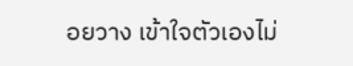อยวาง เข้าใจตัวเองไม่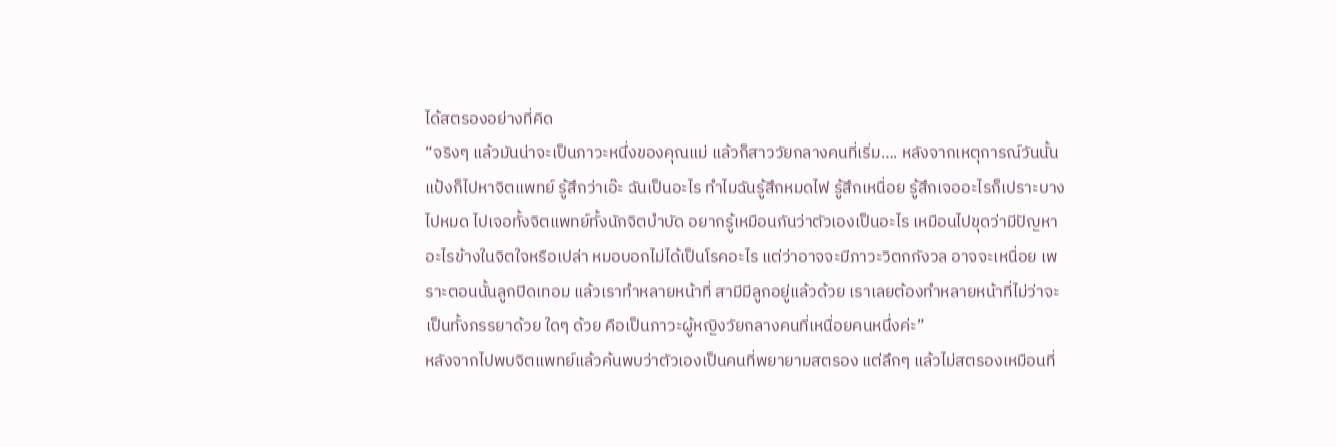ได้สตรองอย่างที่คิด
“จริงๆ แล้วมันน่าจะเป็นภาวะหนึ่งของคุณแม่ แล้วก็สาววัยกลางคนที่เริ่ม…. หลังจากเหตุการณ์วันนั้นแป้งก็ไปหาจิตแพทย์ รู้สึกว่าเอ๊ะ ฉันเป็นอะไร ทำไมฉันรู้สึกหมดไฟ รู้สึกเหนื่อย รู้สึกเจออะไรก็เปราะบางไปหมด ไปเจอทั้งจิตแพทย์ทั้งนักจิตบำบัด อยากรู้เหมือนกันว่าตัวเองเป็นอะไร เหมือนไปขุดว่ามีปัญหาอะไรข้างในจิตใจหรือเปล่า หมอบอกไม่ได้เป็นโรคอะไร แต่ว่าอาจจะมีภาวะวิตกกังวล อาจจะเหนื่อย เพราะตอนนั้นลูกปิดเทอม แล้วเราทำหลายหน้าที่ สามีมีลูกอยู่แล้วด้วย เราเลยต้องทำหลายหน้าที่ไม่ว่าจะเป็นทั้งภรรยาด้วย ใดๆ ด้วย คือเป็นภาวะผู้หญิงวัยกลางคนที่เหนื่อยคนหนึ่งค่ะ”
หลังจากไปพบจิตแพทย์แล้วค้นพบว่าตัวเองเป็นคนที่พยายามสตรอง แต่ลึกๆ แล้วไม่สตรองเหมือนที่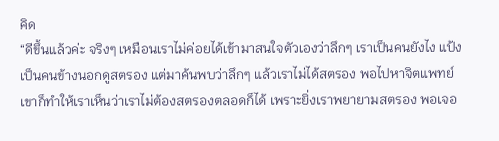คิด
“ดีขึ้นแล้วค่ะ จริงๆ เหมือนเราไม่ค่อยได้เข้ามาสนใจตัวเองว่าลึกๆ เราเป็นคนยังไง แป้งเป็นคนข้างนอกดูสตรอง แต่มาค้นพบว่าลึกๆ แล้วเราไม่ได้สตรอง พอไปหาจิตแพทย์เขาก็ทำให้เราเห็นว่าเราไม่ต้องสตรองตลอดก็ได้ เพราะยิ่งเราพยายามสตรอง พอเจอ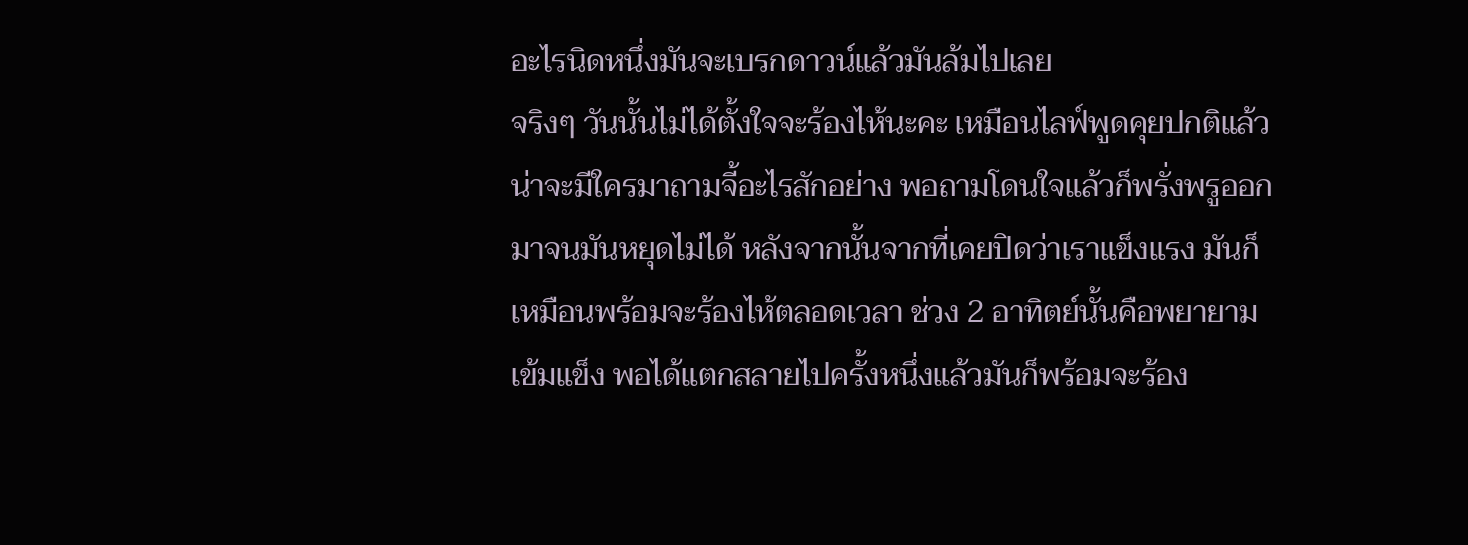อะไรนิดหนึ่งมันจะเบรกดาวน์แล้วมันล้มไปเลย
จริงๆ วันนั้นไม่ได้ตั้งใจจะร้องไห้นะคะ เหมือนไลฟ์พูดคุยปกติแล้วน่าจะมีใครมาถามจี้อะไรสักอย่าง พอถามโดนใจแล้วก็พรั่งพรูออกมาจนมันหยุดไม่ได้ หลังจากนั้นจากที่เคยปิดว่าเราแข็งแรง มันก็เหมือนพร้อมจะร้องไห้ตลอดเวลา ช่วง 2 อาทิตย์นั้นคือพยายามเข้มแข็ง พอได้แตกสลายไปครั้งหนึ่งแล้วมันก็พร้อมจะร้อง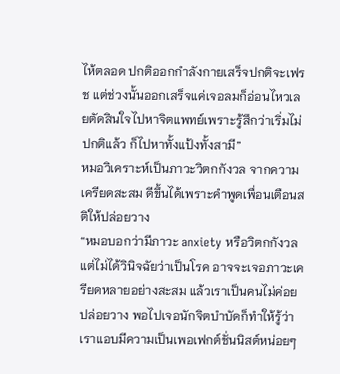ไห้ตลอด ปกติออกกำลังกายเสร็จปกติจะเฟรช แต่ช่วงนั้นออกเสร็จแค่เจอลมก็อ่อนไหวเลยตัดสินใจไปหาจิตแพทย์เพราะรู้สึกว่าเริ่มไม่ปกติแล้ว ก็ไปหาทั้งแป้งทั้งสามี”
หมอวิเคราะห์เป็นภาวะวิตกกังวล จากความเครียดสะสม ดีขึ้นได้เพราะคำพูดเพื่อนเตือนสติให้ปล่อยวาง
“หมอบอกว่ามีภาวะ anxiety หรือวิตกกังวล แต่ไม่ได้วินิจฉัยว่าเป็นโรค อาจจะเจอภาวะเครียดหลายอย่างสะสม แล้วเราเป็นคนไม่ค่อยปล่อยวาง พอไปเจอนักจิตบำบัดก็ทำให้รู้ว่าเราแอบมีความเป็นเพอเฟกต์ชั่นนิสต์หน่อยๆ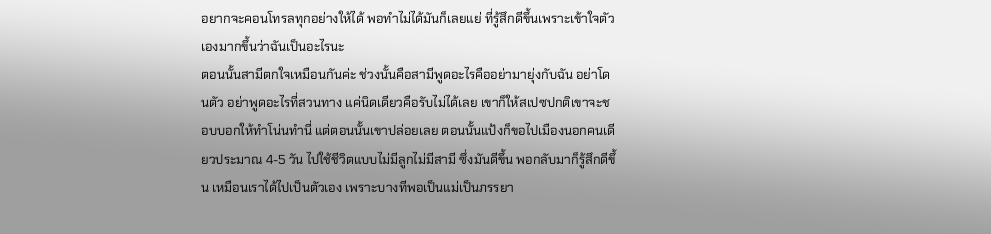อยากจะคอนโทรลทุกอย่างให้ได้ พอทำไม่ได้มันก็เลยแย่ ที่รู้สึกดีขึ้นเพราะเข้าใจตัวเองมากขึ้นว่าฉันเป็นอะไรนะ
ตอนนั้นสามีตกใจเหมือนกันค่ะ ช่วงนั้นคือสามีพูดอะไรคืออย่ามายุ่งกับฉัน อย่าโดนตัว อย่าพูดอะไรที่สวนทาง แค่นิดเดียวคือรับไม่ได้เลย เขาก็ให้สเปซปกติเขาจะชอบบอกให้ทำโน่นทำนี่ แต่ตอนนั้นเขาปล่อยเลย ตอนนั้นแป้งก็ขอไปเมืองนอกคนเดียวประมาณ 4-5 วัน ไปใช้ชีวิตแบบไม่มีลูกไม่มีสามี ซึ่งมันดีขึ้น พอกลับมาก็รู้สึกดีขึ้น เหมือนเราได้ไปเป็นตัวเอง เพราะบางทีพอเป็นแม่เป็นภรรยา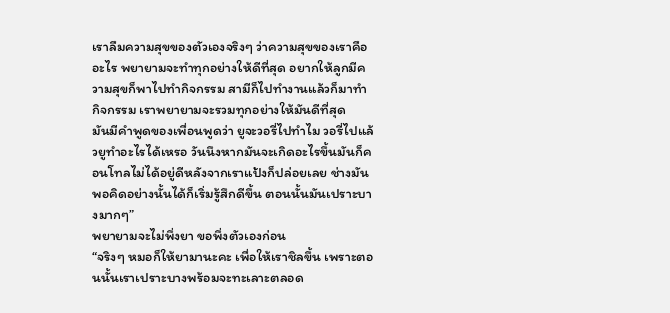เราลืมความสุขของตัวเองจริงๆ ว่าความสุขของเราคืออะไร พยายามจะทำทุกอย่างให้ดีที่สุด อยากให้ลูกมีความสุขก็พาไปทำกิจกรรม สามีก็ไปทำงานแล้วก็มาทำกิจกรรม เราพยายามจะรวมทุกอย่างให้มันดีที่สุด
มันมีคำพูดของเพื่อนพูดว่า ยูจะวอรี่ไปทำไม วอรี่ไปแล้วยูทำอะไรได้เหรอ วันนึงหากมันจะเกิดอะไรขึ้นมันก็คอนโทลไม่ได้อยู่ดีหลังจากเราแป้งก็ปล่อยเลย ช่างมัน พอคิดอย่างนั้นได้ก็เริ่มรู้สึกดีขึ้น ตอนนั้นมันเปราะบางมากๆ”
พยายามจะไม่พึ่งยา ขอพึ่งตัวเองก่อน
“จริงๆ หมอก็ให้ยามานะคะ เพื่อให้เราชิลขึ้น เพราะตอนนั้นเราเปราะบางพร้อมจะทะเลาะตลอด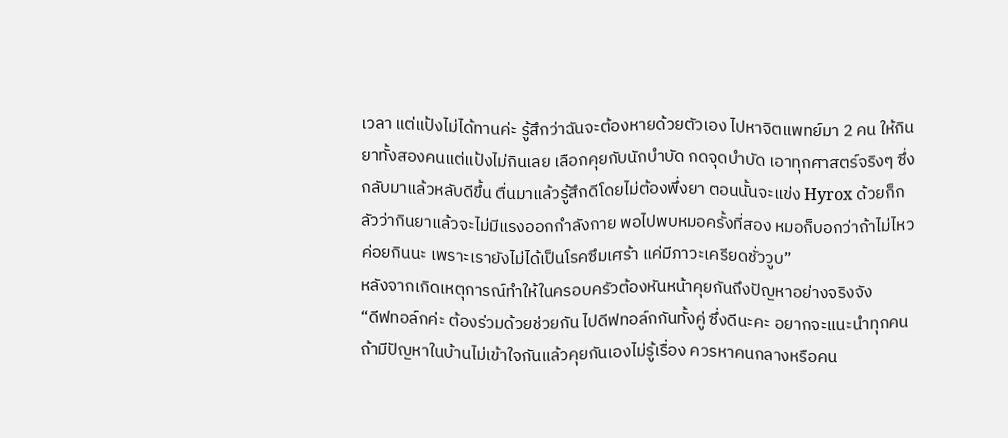เวลา แต่แป้งไม่ได้ทานค่ะ รู้สึกว่าฉันจะต้องหายด้วยตัวเอง ไปหาจิตแพทย์มา 2 คน ให้กินยาทั้งสองคนแต่แป้งไม่กินเลย เลือกคุยกับนักบำบัด กดจุดบำบัด เอาทุกศาสตร์จริงๆ ซึ่งกลับมาแล้วหลับดีขึ้น ตื่นมาแล้วรู้สึกดีโดยไม่ต้องพึ่งยา ตอนนั้นจะแข่ง Hyrox ด้วยก็กลัวว่ากินยาแล้วจะไม่มีแรงออกกำลังกาย พอไปพบหมอครั้งที่สอง หมอก็บอกว่าถ้าไม่ไหวค่อยกินนะ เพราะเรายังไม่ได้เป็นโรคซึมเศร้า แค่มีภาวะเครียดชั่ววูบ”
หลังจากเกิดเหตุการณ์ทำให้ในครอบครัวต้องหันหน้าคุยกันถึงปัญหาอย่างจริงจัง
“ดีฟทอล์กค่ะ ต้องร่วมด้วยช่วยกัน ไปดีฟทอล์กกันทั้งคู่ ซึ่งดีนะคะ อยากจะแนะนำทุกคนถ้ามีปัญหาในบ้านไม่เข้าใจกันแล้วคุยกันเองไม่รู้เรื่อง ควรหาคนกลางหรือคน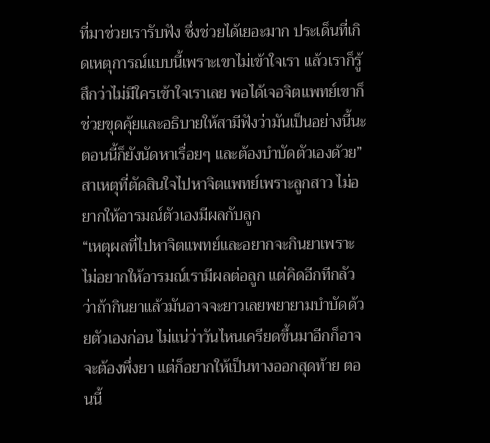ที่มาช่วยเรารับฟัง ซึ่งช่วยได้เยอะมาก ประเด็นที่เกิดเหตุการณ์แบบนี้เพราะเขาไม่เข้าใจเรา แล้วเราก็รู้สึกว่าไม่มีใครเข้าใจเราเลย พอได้เจอจิตแพทย์เขาก็ช่วยขุดคุ้ยและอธิบายให้สามีฟังว่ามันเป็นอย่างนี้นะ ตอนนี้ก็ยังนัดหาเรื่อยๆ และต้องบำบัดตัวเองด้วย”
สาเหตุที่ตัดสินใจไปหาจิตแพทย์เพราะลูกสาว ไม่อยากให้อารมณ์ตัวเองมีผลกับลูก
“เหตุผลที่ไปหาจิตแพทย์และอยากจะกินยาเพราะไม่อยากให้อารมณ์เรามีผลต่อลูก แต่คิดอีกทีกลัวว่าถ้ากินยาแล้วมันอาจจะยาวเลยพยายามบำบัดด้วยตัวเองก่อน ไม่แน่ว่าวันไหนเครียดขึ้นมาอีกก็อาจจะต้องพึ่งยา แต่ก็อยากให้เป็นทางออกสุดท้าย ตอนนี้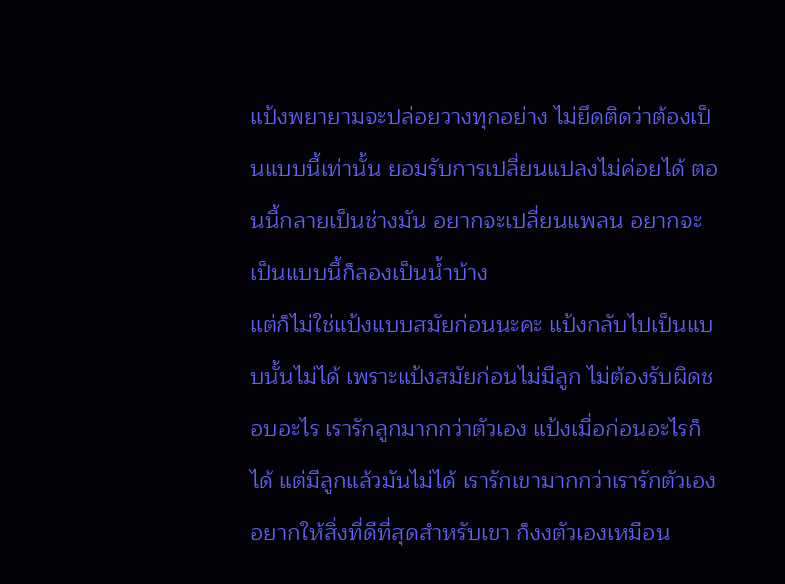แป้งพยายามจะปล่อยวางทุกอย่าง ไม่ยึดติดว่าต้องเป็นแบบนี้เท่านั้น ยอมรับการเปลี่ยนแปลงไม่ค่อยได้ ตอนนี้กลายเป็นช่างมัน อยากจะเปลี่ยนแพลน อยากจะเป็นแบบนี้ก็ลองเป็นน้ำบ้าง
แต่ก็ไม่ใช่แป้งแบบสมัยก่อนนะคะ แป้งกลับไปเป็นแบบนั้นไม่ได้ เพราะแป้งสมัยก่อนไม่มีลูก ไม่ต้องรับผิดชอบอะไร เรารักลูกมากกว่าตัวเอง แป้งเมื่อก่อนอะไรก็ได้ แต่มีลูกแล้วมันไม่ได้ เรารักเขามากกว่าเรารักตัวเอง อยากให้สิ่งที่ดีที่สุดสำหรับเขา ก็งงตัวเองเหมือน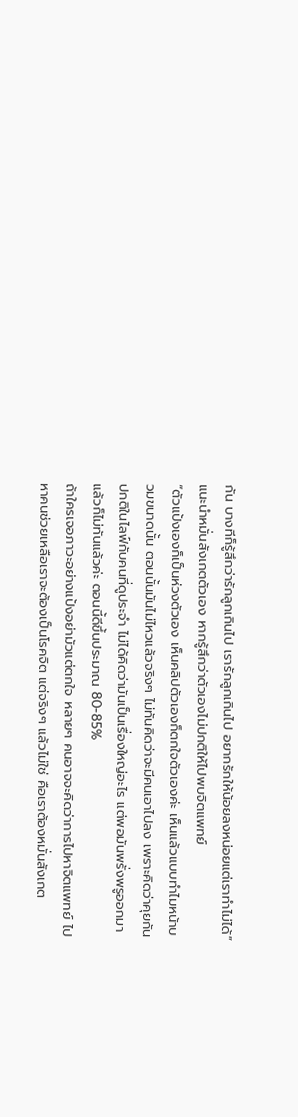กัน บางทีก็รู้สึกว่ารักลูกเกินไป เรารักลูกเกินไป อยากรักให้น้อยลงหน่อยแต่เราทำไม่ได้”
แนะนำหมั่นสังเกตตัวเอง หากรู้สึกว่าตัวเองไม่ปกติให้ไปพบจิตแพทย์
“ตัวแป้งเองก็เป็นห่วงตัวเอง เห็นคลิปตัวเองก็ตกใจตัวเองค่ะ เห็นแล้วแบบทำไมหน้าบวมขนาดนั้น ตอนนั้นมันไม่ไหวแล้วจริงๆ ไม่ทันคิดว่าจะมีคนเอาไปลง เพราะคิดว่าคุยกันปกติในไลฟ์กับคนที่ดูประจำ ไม่ได้คิดว่ามันเป็นเรื่องใหญ่อะไร แต่พอมันพรั่งพรูออกมาแล้วก็ไม่ทันแล้วค่ะ ตอนนี้ดีขึ้นประมาณ 80-85%
ถ้าใครเจอภาวะอย่างแป้งอย่ามัวแต่ตกใจ หลายๆ คนอาจจะคิดว่าการไปหาจิตแพทย์ ไปหาคนช่วยเหลือเราจะต้องเป็นโรคจิต แต่จริงๆ แล้วไม่ใช่ คือเราต้องหมั่นสังเกต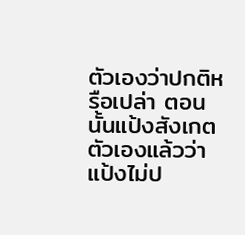ตัวเองว่าปกติหรือเปล่า ตอนนั้นแป้งสังเกตตัวเองแล้วว่าแป้งไม่ป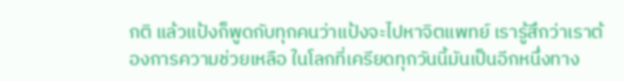กติ แล้วแป้งก็พูดกับทุกคนว่าแป้งจะไปหาจิตแพทย์ เรารู้สึกว่าเราต้องการความช่วยเหลือ ในโลกที่เครียดทุกวันนี้มันเป็นอีกหนึ่งทาง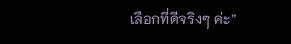เลือกที่ดีจริงๆ ค่ะ”